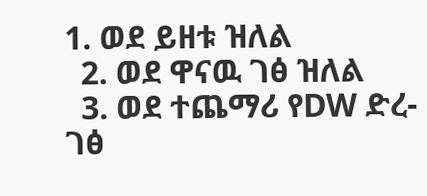1. ወደ ይዘቱ ዝለል
  2. ወደ ዋናዉ ገፅ ዝለል
  3. ወደ ተጨማሪ የDW ድረ-ገፅ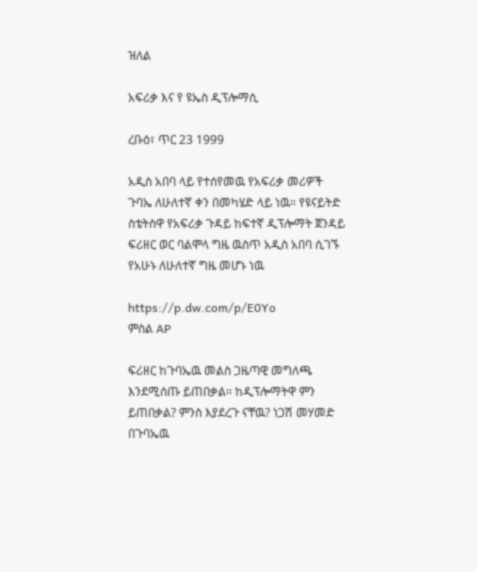ዝለል

አፍሪቃ እና የ ዩኤስ ዲፕሎማሲ

ረቡዕ፣ ጥር 23 1999

አዲስ አበባ ላይ የተሰየመዉ የአፍሪቃ መሪዎች ጉባኤ ለሁለተኛ ቀን በመካሄድ ላይ ነዉ። የዩናይትድ ስቴትስዋ የአፍሪቃ ጉዳይ ከፍተኛ ዲፕሎማት ጀንዳይ ፍሪዘር ወር ባልሞላ ግዜ ዉስጥ አዲስ አበባ ሲገኙ የአሁኑ ለሁለተኛ ግዜ መሆኑ ነዉ

https://p.dw.com/p/E0Yo
ምስል AP

ፍሪዘር ከጉባኤዉ መልስ ጋዜጣዊ መግለጫ እንደሚሰጡ ይጠበቃል። ከዲፕሎማትዋ ምን ይጠበቃል? ምንስ እያደረጉ ናቸዉ? ነጋሽ መሃመድ በጉባኤዉ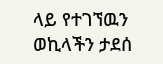ላይ የተገኘዉን ወኪላችን ታደሰ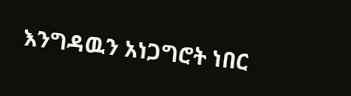እንግዳዉን አነጋግሮት ነበር